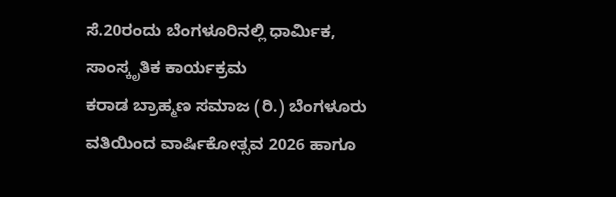ಸೆ.20ರಂದು ಬೆಂಗಳೂರಿನಲ್ಲಿ ಧಾರ್ಮಿಕ, ಸಾಂಸ್ಕೃತಿಕ ಕಾರ್ಯಕ್ರಮ
ಕರಾಡ ಬ್ರಾಹ್ಮಣ ಸಮಾಜ (ರಿ.) ಬೆಂಗಳೂರು ವತಿಯಿಂದ ವಾರ್ಷಿಕೋತ್ಸವ 2026 ಹಾಗೂ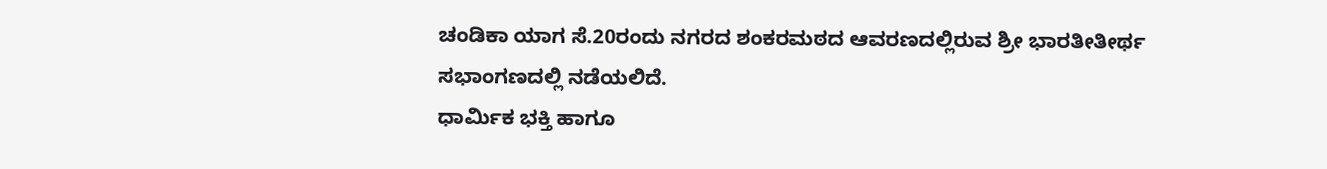ಚಂಡಿಕಾ ಯಾಗ ಸೆ.20ರಂದು ನಗರದ ಶಂಕರಮಠದ ಆವರಣದಲ್ಲಿರುವ ಶ್ರೀ ಭಾರತೀತೀರ್ಥ ಸಭಾಂಗಣದಲ್ಲಿ ನಡೆಯಲಿದೆ.
ಧಾರ್ಮಿಕ ಭಕ್ತಿ ಹಾಗೂ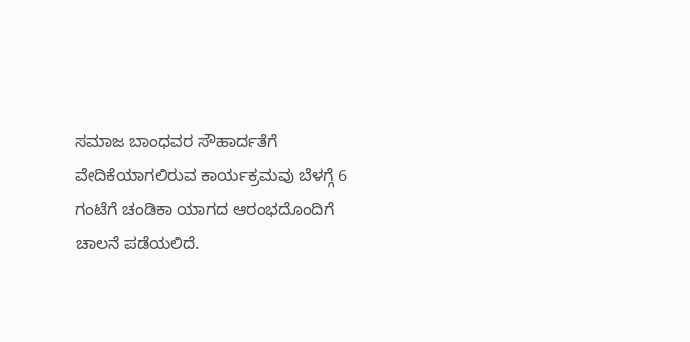ಸಮಾಜ ಬಾಂಧವರ ಸೌಹಾರ್ದತೆಗೆ ವೇದಿಕೆಯಾಗಲಿರುವ ಕಾರ್ಯಕ್ರಮವು ಬೆಳಗ್ಗೆ 6 ಗಂಟೆಗೆ ಚಂಡಿಕಾ ಯಾಗದ ಆರಂಭದೊಂದಿಗೆ ಚಾಲನೆ ಪಡೆಯಲಿದೆ.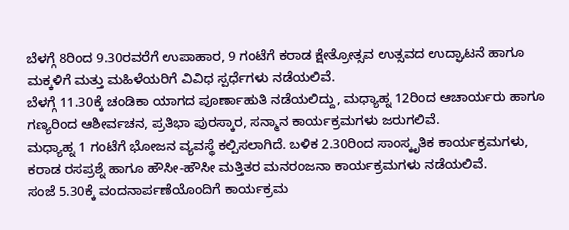ಬೆಳಗ್ಗೆ 8ರಿಂದ 9.30ರವರೆಗೆ ಉಪಾಹಾರ, 9 ಗಂಟೆಗೆ ಕರಾಡ ಕ್ಷೇತ್ರೋತ್ಸವ ಉತ್ಸವದ ಉದ್ಘಾಟನೆ ಹಾಗೂ ಮಕ್ಕಳಿಗೆ ಮತ್ತು ಮಹಿಳೆಯರಿಗೆ ವಿವಿಧ ಸ್ಪರ್ಧೆಗಳು ನಡೆಯಲಿವೆ.
ಬೆಳಗ್ಗೆ 11.30ಕ್ಕೆ ಚಂಡಿಕಾ ಯಾಗದ ಪೂರ್ಣಾಹುತಿ ನಡೆಯಲಿದ್ದು, ಮಧ್ಯಾಹ್ನ 12ರಿಂದ ಆಚಾರ್ಯರು ಹಾಗೂ ಗಣ್ಯರಿಂದ ಆಶೀರ್ವಚನ, ಪ್ರತಿಭಾ ಪುರಸ್ಕಾರ, ಸನ್ಮಾನ ಕಾರ್ಯಕ್ರಮಗಳು ಜರುಗಲಿವೆ.
ಮಧ್ಯಾಹ್ನ 1 ಗಂಟೆಗೆ ಭೋಜನ ವ್ಯವಸ್ಥೆ ಕಲ್ಪಿಸಲಾಗಿದೆ. ಬಳಿಕ 2.30ರಿಂದ ಸಾಂಸ್ಕೃತಿಕ ಕಾರ್ಯಕ್ರಮಗಳು, ಕರಾಡ ರಸಪ್ರಶ್ನೆ ಹಾಗೂ ಹೌಸೀ-ಹೌಸೀ ಮತ್ತಿತರ ಮನರಂಜನಾ ಕಾರ್ಯಕ್ರಮಗಳು ನಡೆಯಲಿವೆ.
ಸಂಜೆ 5.30ಕ್ಕೆ ವಂದನಾರ್ಪಣೆಯೊಂದಿಗೆ ಕಾರ್ಯಕ್ರಮ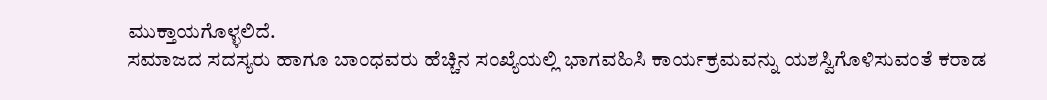ಮುಕ್ತಾಯಗೊಳ್ಳಲಿದೆ.
ಸಮಾಜದ ಸದಸ್ಯರು ಹಾಗೂ ಬಾಂಧವರು ಹೆಚ್ಚಿನ ಸಂಖ್ಯೆಯಲ್ಲಿ ಭಾಗವಹಿಸಿ ಕಾರ್ಯಕ್ರಮವನ್ನು ಯಶಸ್ವಿಗೊಳಿಸುವಂತೆ ಕರಾಡ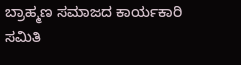ಬ್ರಾಹ್ಮಣ ಸಮಾಜದ ಕಾರ್ಯಕಾರಿ ಸಮಿತಿ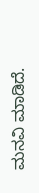ಮನವಿ ಮಾಡಿದೆ.